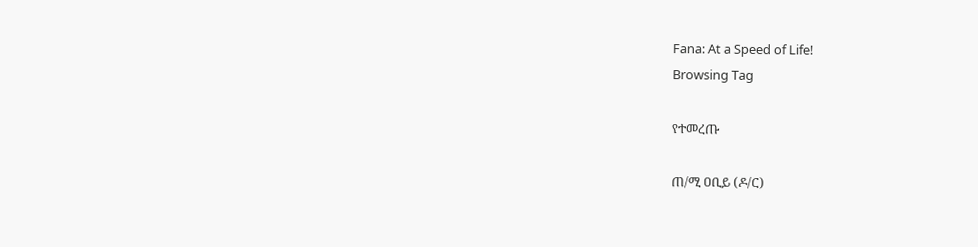Fana: At a Speed of Life!
Browsing Tag

የተመረጡ

ጠ/ሚ ዐቢይ (ዶ/ር)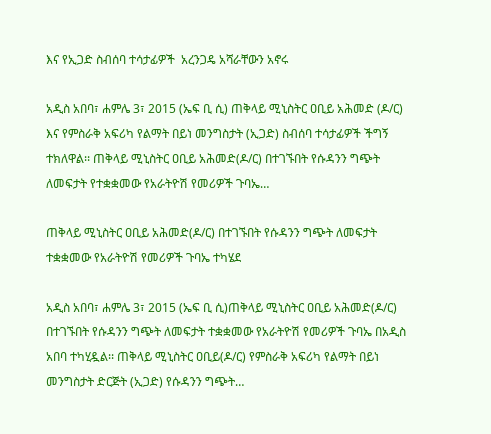እና የኢጋድ ስብሰባ ተሳታፊዎች  አረንጋዴ አሻራቸውን አኖሩ

አዲስ አበባ፣ ሐምሌ 3፣ 2015 (ኤፍ ቢ ሲ) ጠቅላይ ሚኒስትር ዐቢይ አሕመድ (ዶ/ር) እና የምስራቅ አፍሪካ የልማት በይነ መንግስታት (ኢጋድ) ስብሰባ ተሳታፊዎች ችግኝ ተክለዋል፡፡ ጠቅላይ ሚኒስትር ዐቢይ አሕመድ(ዶ/ር) በተገኙበት የሱዳንን ግጭት ለመፍታት የተቋቋመው የአራትዮሽ የመሪዎች ጉባኤ…

ጠቅላይ ሚኒስትር ዐቢይ አሕመድ(ዶ/ር) በተገኙበት የሱዳንን ግጭት ለመፍታት ተቋቋመው የአራትዮሽ የመሪዎች ጉባኤ ተካሄደ

አዲስ አበባ፣ ሐምሌ 3፣ 2015 (ኤፍ ቢ ሲ)ጠቅላይ ሚኒስትር ዐቢይ አሕመድ(ዶ/ር) በተገኙበት የሱዳንን ግጭት ለመፍታት ተቋቋመው የአራትዮሽ የመሪዎች ጉባኤ በአዲስ አበባ ተካሂዷል፡፡ ጠቅላይ ሚኒስትር ዐቢይ(ዶ/ር) የምስራቅ አፍሪካ የልማት በይነ መንግስታት ድርጅት (ኢጋድ) የሱዳንን ግጭት…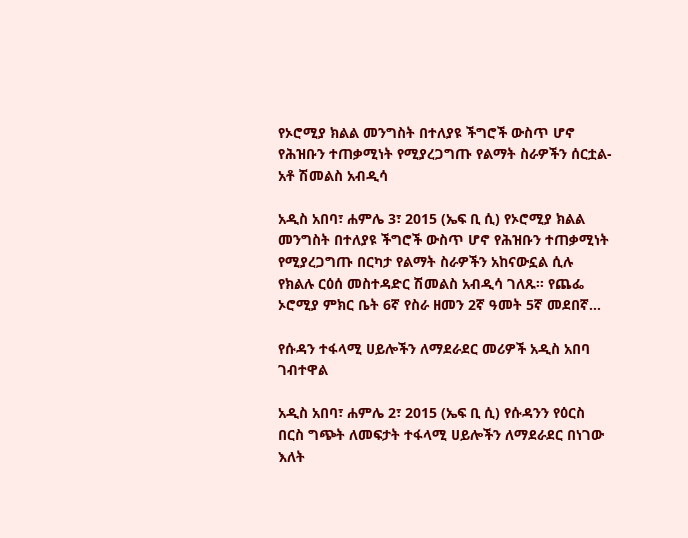የኦሮሚያ ክልል መንግስት በተለያዩ ችግሮች ውስጥ ሆኖ የሕዝቡን ተጠቃሚነት የሚያረጋግጡ የልማት ስራዎችን ሰርቷል- አቶ ሽመልስ አብዲሳ

አዲስ አበባ፣ ሐምሌ 3፣ 2015 (ኤፍ ቢ ሲ) የኦሮሚያ ክልል መንግስት በተለያዩ ችግሮች ውስጥ ሆኖ የሕዝቡን ተጠቃሚነት የሚያረጋግጡ በርካታ የልማት ስራዎችን አከናውኗል ሲሉ የክልሉ ርዕሰ መስተዳድር ሽመልስ አብዲሳ ገለጹ፡፡ የጨፌ ኦሮሚያ ምክር ቤት 6ኛ የስራ ዘመን 2ኛ ዓመት 5ኛ መደበኛ…

የሱዳን ተፋላሚ ሀይሎችን ለማደራደር መሪዎች አዲስ አበባ ገብተዋል

አዲስ አበባ፣ ሐምሌ 2፣ 2015 (ኤፍ ቢ ሲ) የሱዳንን የዕርስ በርስ ግጭት ለመፍታት ተፋላሚ ሀይሎችን ለማደራደር በነገው እለት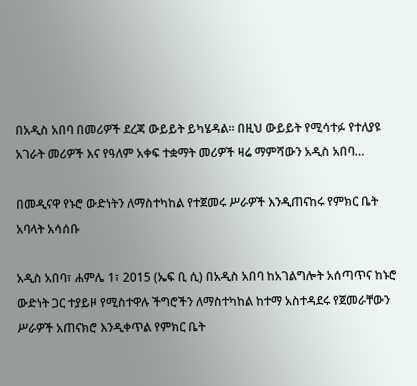በአዲስ አበባ በመሪዎች ደረጃ ውይይት ይካሄዳል። በዚህ ውይይት የሚሳተፉ የተለያዩ አገራት መሪዎች እና የዓለም አቀፍ ተቋማት መሪዎች ዛሬ ማምሻውን አዲስ አበባ…

በመዲናዋ የኑሮ ውድነትን ለማስተካከል የተጀመሩ ሥራዎች እንዲጠናከሩ የምክር ቤት አባላት አሳሰቡ

አዲስ አበባ፣ ሐምሌ 1፣ 2015 (ኤፍ ቢ ሲ) በአዲስ አበባ ከአገልግሎት አሰጣጥና ከኑሮ ውድነት ጋር ተያይዞ የሚስተዋሉ ችግሮችን ለማስተካከል ከተማ አስተዳደሩ የጀመራቸውን ሥራዎች አጠናክሮ እንዲቀጥል የምክር ቤት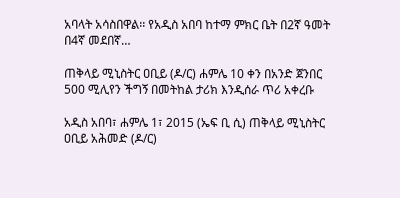አባላት አሳስበዋል፡፡ የአዲስ አበባ ከተማ ምክር ቤት በ2ኛ ዓመት በ4ኛ መደበኛ…

ጠቅላይ ሚኒስትር ዐቢይ (ዶ/ር) ሐምሌ 10 ቀን በአንድ ጀንበር 500 ሚሊየን ችግኝ በመትከል ታሪክ እንዲሰራ ጥሪ አቀረቡ

አዲስ አበባ፣ ሐምሌ 1፣ 2015 (ኤፍ ቢ ሲ) ጠቅላይ ሚኒስትር ዐቢይ አሕመድ (ዶ/ር)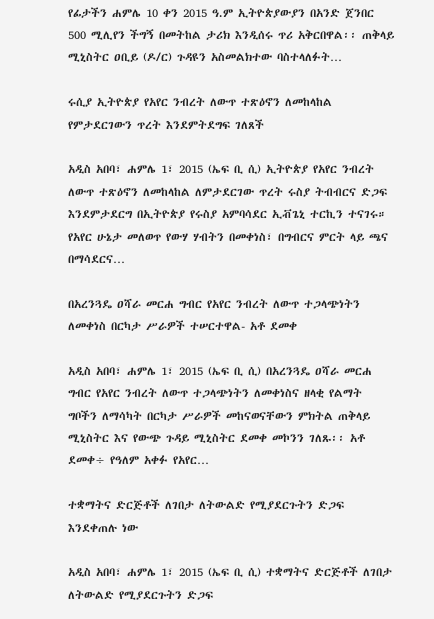የፊታችን ሐምሌ 10 ቀን 2015 ዓ.ም ኢትዮጵያውያን በአንድ ጀንበር 500 ሚሊየን ችግኝ በመትከል ታሪክ እንዲሰሩ ጥሪ አቅርበዋል፡፡ ጠቅላይ ሚኒስትር ዐቢይ (ዶ/ር) ጉዳዩን አስመልክተው ባስተላለፉት…

ሩሲያ ኢትዮጵያ የአየር ንብረት ለውጥ ተጽዕኖን ለመከላከል የምታደርገውን ጥረት እንደምትደግፍ ገለጸች

አዲስ አበባ፣ ሐምሌ 1፣ 2015 (ኤፍ ቢ ሲ) ኢትዮጵያ የአየር ንብረት ለውጥ ተጽዕኖን ለመከላከል ለምታደርገው ጥረት ሩስያ ትብብርና ድጋፍ እንደምታደርግ በኢትዮጵያ የሩስያ አምባሳደር ኢቭጌኒ ተርኪን ተናገሩ። የአየር ሁኔታ መለወጥ የውሃ ሃብትን በመቀነስ፣ በግብርና ምርት ላይ ጫና በማሳደርና…

በአረንጓዴ ዐሻራ መርሐ ግብር የአየር ንብረት ለውጥ ተጋላጭነትን ለመቀነስ በርካታ ሥራዎች ተሠርተዋል- አቶ ደመቀ

አዲስ አበባ፣ ሐምሌ 1፣ 2015 (ኤፍ ቢ ሲ) በአረንጓዴ ዐሻራ መርሐ ግብር የአየር ንብረት ለውጥ ተጋላጭነትን ለመቀነስና ዘላቂ የልማት ግቦችን ለማሳካት በርካታ ሥራዎች መከናወናቸውን ምክትል ጠቅላይ ሚኒስትር እና የውጭ ጉዳይ ሚኒስትር ደመቀ መኮንን ገለጹ፡፡ አቶ ደመቀ÷ የዓለም አቀፉ የአየር…

ተቋማትና ድርጅቶች ለገበታ ለትውልድ የሚያደርጉትን ድጋፍ እንደቀጠሉ ነው

አዲስ አበባ፣ ሐምሌ 1፣ 2015 (ኤፍ ቢ ሲ) ተቋማትና ድርጅቶች ለገበታ ለትውልድ የሚያደርጉትን ድጋፍ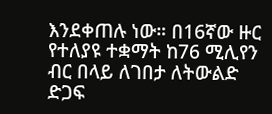እንደቀጠሉ ነው። በ16ኛው ዙር የተለያዩ ተቋማት ከ76 ሚሊየን ብር በላይ ለገበታ ለትውልድ ድጋፍ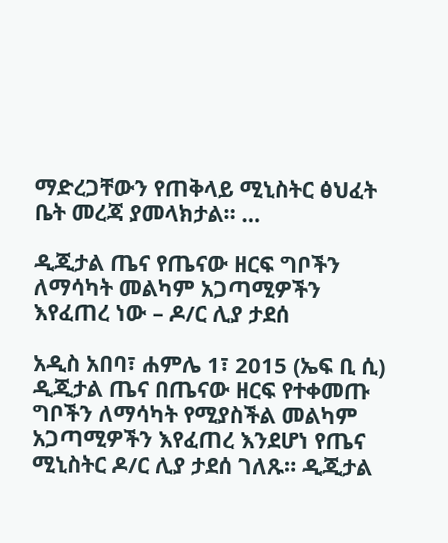ማድረጋቸውን የጠቅላይ ሚኒስትር ፅህፈት ቤት መረጃ ያመላክታል። …

ዲጂታል ጤና የጤናው ዘርፍ ግቦችን ለማሳካት መልካም አጋጣሚዎችን እየፈጠረ ነው – ዶ/ር ሊያ ታደሰ

አዲስ አበባ፣ ሐምሌ 1፣ 2015 (ኤፍ ቢ ሲ) ዲጂታል ጤና በጤናው ዘርፍ የተቀመጡ ግቦችን ለማሳካት የሚያስችል መልካም አጋጣሚዎችን እየፈጠረ እንደሆነ የጤና ሚኒስትር ዶ/ር ሊያ ታደሰ ገለጹ። ዲጂታል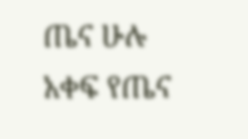ጤና ሁሉ አቀፍ የጤና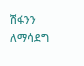ሽፋንን ለማሳደግ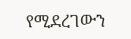የሚደረገውን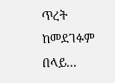ጥረት ከመደገፉም በላይ…